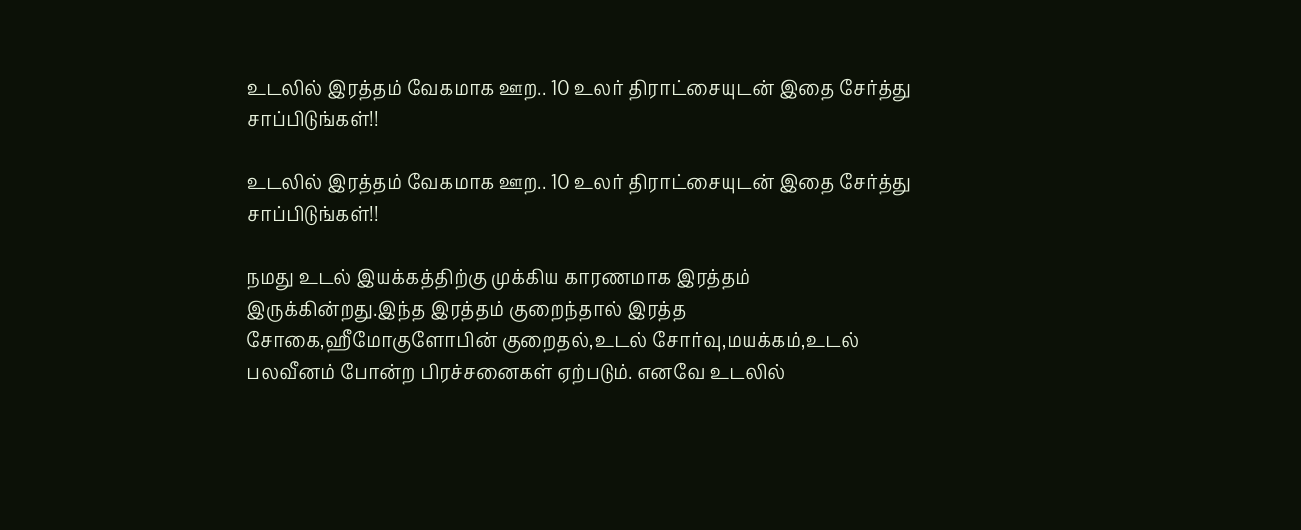உடலில் இரத்தம் வேகமாக ஊற.. 10 உலர் திராட்சையுடன் இதை சேர்த்து சாப்பிடுங்கள்!!

உடலில் இரத்தம் வேகமாக ஊற.. 10 உலர் திராட்சையுடன் இதை சேர்த்து சாப்பிடுங்கள்!!

நமது உடல் இயக்கத்திற்கு முக்கிய காரணமாக இரத்தம் இருக்கின்றது.இந்த இரத்தம் குறைந்தால் இரத்த சோகை,ஹீமோகுளோபின் குறைதல்,உடல் சோர்வு,மயக்கம்,உடல் பலவீனம் போன்ற பிரச்சனைகள் ஏற்படும். எனவே உடலில்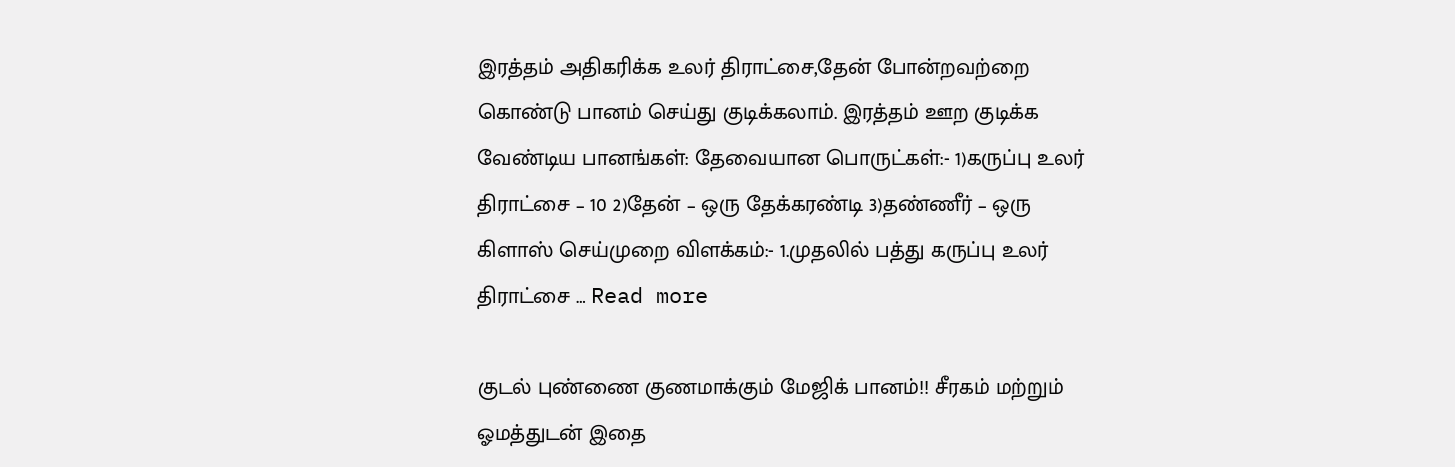இரத்தம் அதிகரிக்க உலர் திராட்சை,தேன் போன்றவற்றை கொண்டு பானம் செய்து குடிக்கலாம். இரத்தம் ஊற குடிக்க வேண்டிய பானங்கள்: தேவையான பொருட்கள்:- 1)கருப்பு உலர் திராட்சை – 10 2)தேன் – ஒரு தேக்கரண்டி 3)தண்ணீர் – ஒரு கிளாஸ் செய்முறை விளக்கம்:- 1.முதலில் பத்து கருப்பு உலர் திராட்சை … Read more

குடல் புண்ணை குணமாக்கும் மேஜிக் பானம்!! சீரகம் மற்றும் ஓமத்துடன் இதை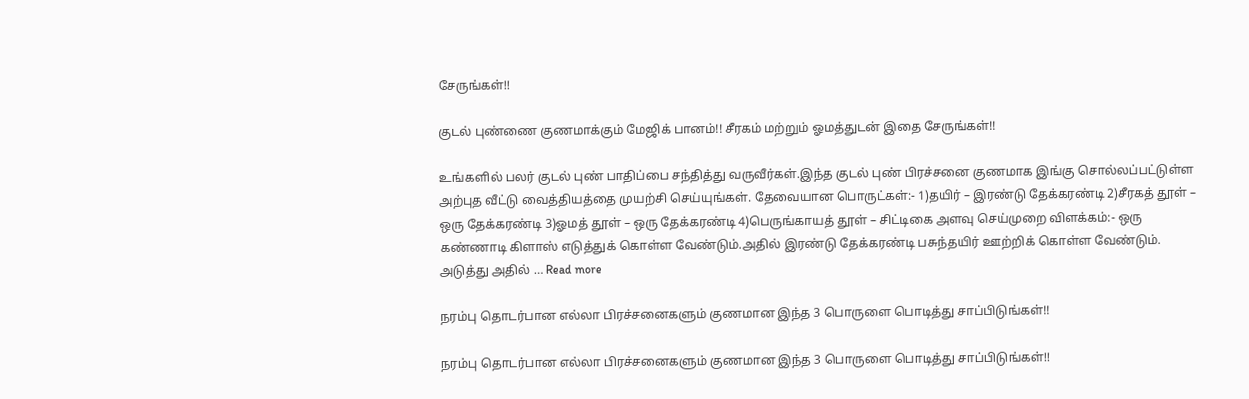சேருங்கள்!!

குடல் புண்ணை குணமாக்கும் மேஜிக் பானம்!! சீரகம் மற்றும் ஓமத்துடன் இதை சேருங்கள்!!

உங்களில் பலர் குடல் புண் பாதிப்பை சந்தித்து வருவீர்கள்.இந்த குடல் புண் பிரச்சனை குணமாக இங்கு சொல்லப்பட்டுள்ள அற்புத வீட்டு வைத்தியத்தை முயற்சி செய்யுங்கள். தேவையான பொருட்கள்:- 1)தயிர் – இரண்டு தேக்கரண்டி 2)சீரகத் தூள் – ஒரு தேக்கரண்டி 3)ஓமத் தூள் – ஒரு தேக்கரண்டி 4)பெருங்காயத் தூள் – சிட்டிகை அளவு செய்முறை விளக்கம்:- ஒரு கண்ணாடி கிளாஸ் எடுத்துக் கொள்ள வேண்டும்.அதில் இரண்டு தேக்கரண்டி பசுந்தயிர் ஊற்றிக் கொள்ள வேண்டும். அடுத்து அதில் … Read more

நரம்பு தொடர்பான எல்லா பிரச்சனைகளும் குணமான இந்த 3 பொருளை பொடித்து சாப்பிடுங்கள்!!

நரம்பு தொடர்பான எல்லா பிரச்சனைகளும் குணமான இந்த 3 பொருளை பொடித்து சாப்பிடுங்கள்!!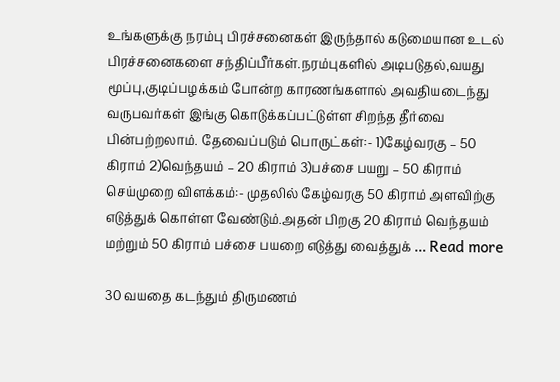உங்களுக்கு நரம்பு பிரச்சனைகள் இருந்தால் கடுமையான உடல் பிரச்சனைகளை சந்திப்பீர்கள்.நரம்புகளில் அடிபடுதல்,வயது மூப்பு,குடிப்பழக்கம் போன்ற காரணங்களால் அவதியடைந்து வருபவர்கள் இங்கு கொடுக்கப்பட்டுள்ள சிறந்த தீர்வை பின்பற்றலாம். தேவைப்படும் பொருட்கள்:- 1)கேழ்வரகு – 50 கிராம் 2)வெந்தயம் – 20 கிராம் 3)பச்சை பயறு – 50 கிராம் செய்முறை விளக்கம்:- முதலில் கேழ்வரகு 50 கிராம் அளவிற்கு எடுத்துக் கொள்ள வேண்டும்.அதன் பிறகு 20 கிராம் வெந்தயம் மற்றும் 50 கிராம் பச்சை பயறை எடுத்து வைத்துக் … Read more

30 வயதை கடந்தும் திருமணம்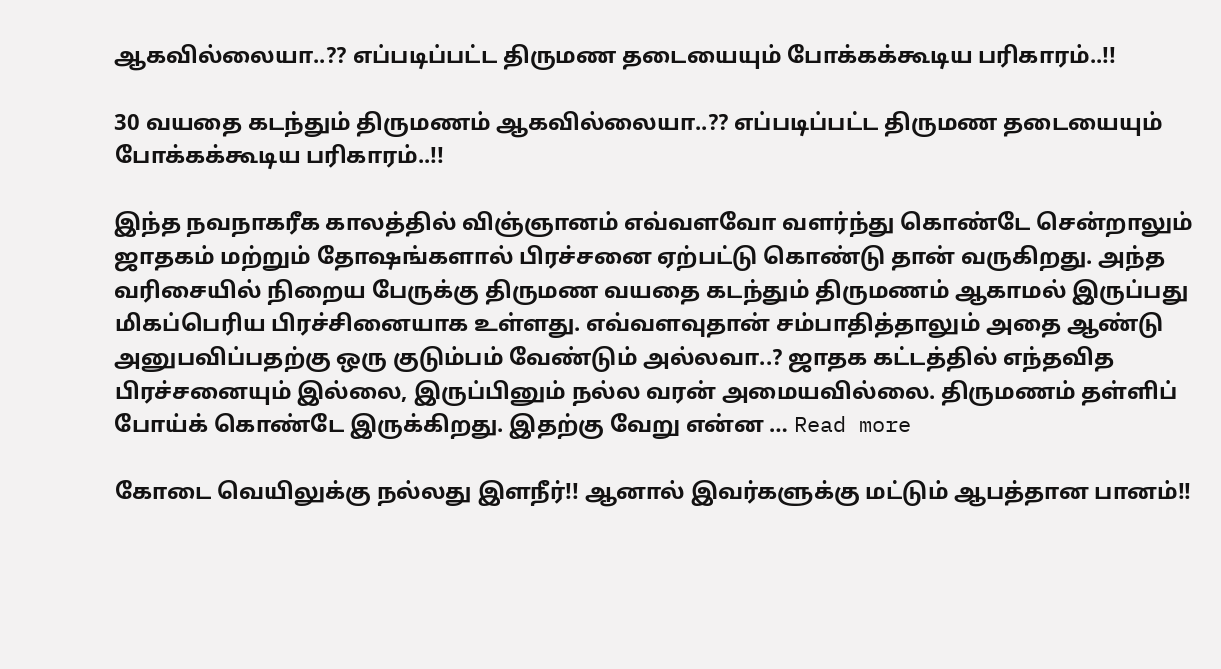ஆகவில்லையா..?? எப்படிப்பட்ட திருமண தடையையும் போக்கக்கூடிய பரிகாரம்..!!

30 வயதை கடந்தும் திருமணம் ஆகவில்லையா..?? எப்படிப்பட்ட திருமண தடையையும் போக்கக்கூடிய பரிகாரம்..!!

இந்த நவநாகரீக காலத்தில் விஞ்ஞானம் எவ்வளவோ வளர்ந்து கொண்டே சென்றாலும் ஜாதகம் மற்றும் தோஷங்களால் பிரச்சனை ஏற்பட்டு கொண்டு தான் வருகிறது. அந்த வரிசையில் நிறைய பேருக்கு திருமண வயதை கடந்தும் திருமணம் ஆகாமல் இருப்பது மிகப்பெரிய பிரச்சினையாக உள்ளது. எவ்வளவுதான் சம்பாதித்தாலும் அதை ஆண்டு அனுபவிப்பதற்கு ஒரு குடும்பம் வேண்டும் அல்லவா..? ஜாதக கட்டத்தில் எந்தவித பிரச்சனையும் இல்லை, இருப்பினும் நல்ல வரன் அமையவில்லை. திருமணம் தள்ளிப் போய்க் கொண்டே இருக்கிறது. இதற்கு வேறு என்ன … Read more

கோடை வெயிலுக்கு நல்லது இளநீர்!! ஆனால் இவர்களுக்கு மட்டும் ஆபத்தான பானம்!!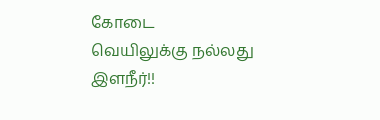கோடை வெயிலுக்கு நல்லது இளநீர்!!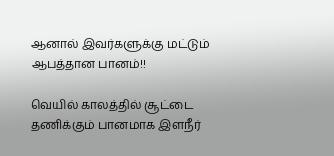ஆனால் இவர்களுக்கு மட்டும் ஆபத்தான பானம்!!

வெயில் காலத்தில் சூட்டை தணிக்கும் பானமாக இளநீர்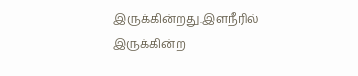இருக்கின்றது.இளநீரில் இருக்கின்ற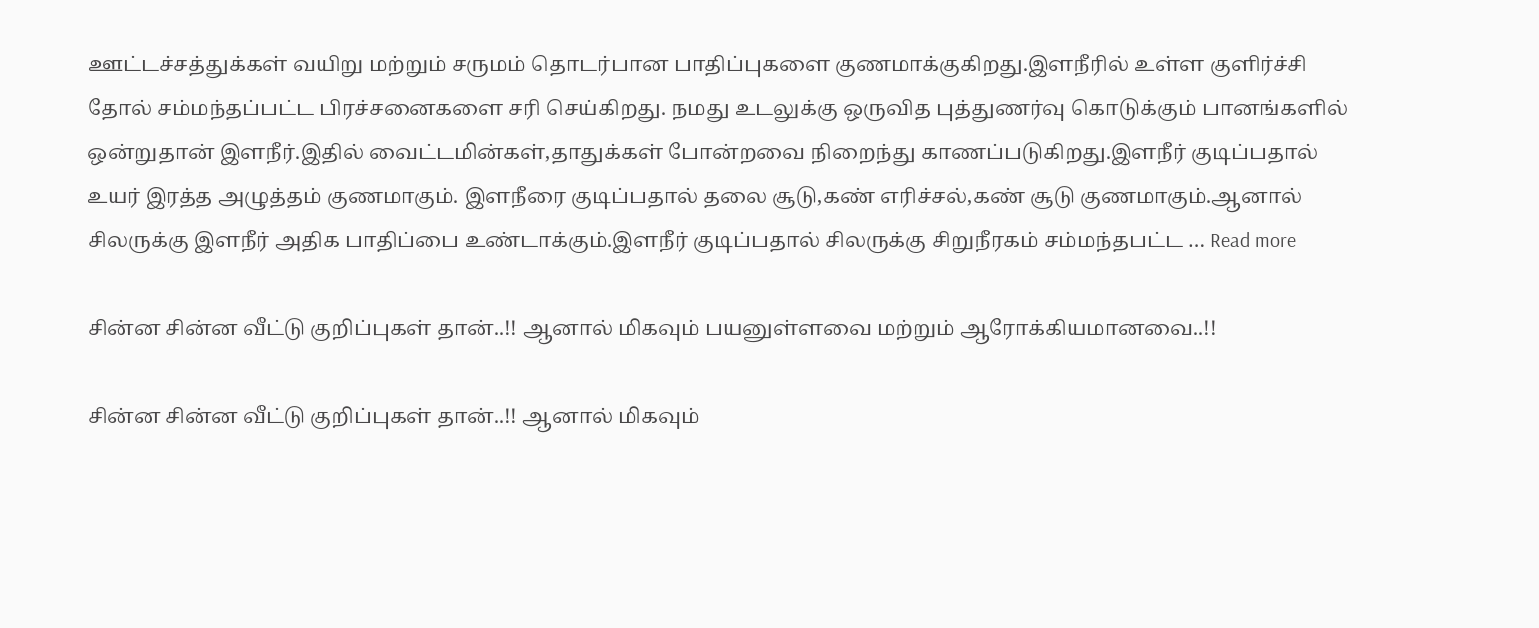ஊட்டச்சத்துக்கள் வயிறு மற்றும் சருமம் தொடர்பான பாதிப்புகளை குணமாக்குகிறது.இளநீரில் உள்ள குளிர்ச்சி தோல் சம்மந்தப்பட்ட பிரச்சனைகளை சரி செய்கிறது. நமது உடலுக்கு ஒருவித புத்துணர்வு கொடுக்கும் பானங்களில் ஒன்றுதான் இளநீர்.இதில் வைட்டமின்கள்,தாதுக்கள் போன்றவை நிறைந்து காணப்படுகிறது.இளநீர் குடிப்பதால் உயர் இரத்த அழுத்தம் குணமாகும். இளநீரை குடிப்பதால் தலை சூடு,கண் எரிச்சல்,கண் சூடு குணமாகும்.ஆனால் சிலருக்கு இளநீர் அதிக பாதிப்பை உண்டாக்கும்.இளநீர் குடிப்பதால் சிலருக்கு சிறுநீரகம் சம்மந்தபட்ட … Read more

சின்ன சின்ன வீட்டு குறிப்புகள் தான்..!! ஆனால் மிகவும் பயனுள்ளவை மற்றும் ஆரோக்கியமானவை..!!

சின்ன சின்ன வீட்டு குறிப்புகள் தான்..!! ஆனால் மிகவும்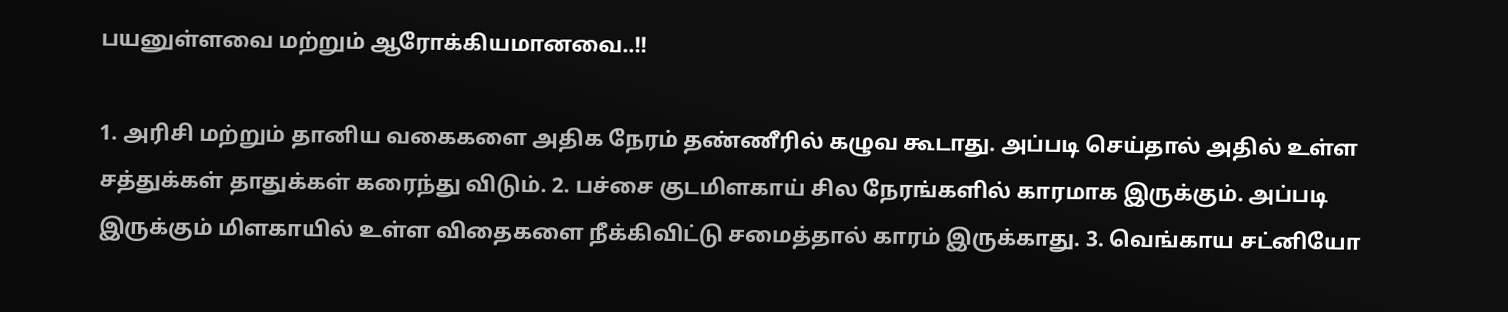பயனுள்ளவை மற்றும் ஆரோக்கியமானவை..!!

1. அரிசி மற்றும் தானிய வகைகளை அதிக நேரம் தண்ணீரில் கழுவ கூடாது. அப்படி செய்தால் அதில் உள்ள சத்துக்கள் தாதுக்கள் கரைந்து விடும். 2. பச்சை குடமிளகாய் சில நேரங்களில் காரமாக இருக்கும். அப்படி இருக்கும் மிளகாயில் உள்ள விதைகளை நீக்கிவிட்டு சமைத்தால் காரம் இருக்காது. 3. வெங்காய சட்னியோ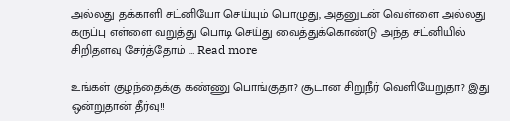அல்லது தக்காளி சட்னியோ செய்யும் பொழுது, அதனுடன் வெள்ளை அல்லது கருப்பு எள்ளை வறுத்து பொடி செய்து வைத்துக்கொண்டு அந்த சட்னியில் சிறிதளவு சேர்த்தோம் … Read more

உங்கள் குழந்தைக்கு கண்ணு பொங்குதா? சூடான சிறுநீர் வெளியேறுதா? இது ஒன்றுதான் தீர்வு!!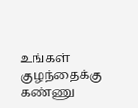உங்கள் குழந்தைக்கு கண்ணு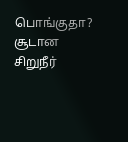பொங்குதா? சூடான சிறுநீர்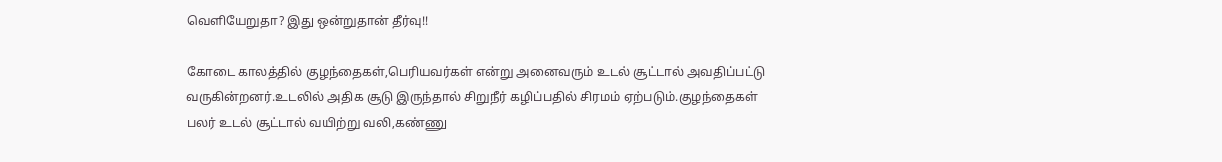வெளியேறுதா? இது ஒன்றுதான் தீர்வு!!

கோடை காலத்தில் குழந்தைகள்,பெரியவர்கள் என்று அனைவரும் உடல் சூட்டால் அவதிப்பட்டு வருகின்றனர்.உடலில் அதிக சூடு இருந்தால் சிறுநீர் கழிப்பதில் சிரமம் ஏற்படும்.குழந்தைகள் பலர் உடல் சூட்டால் வயிற்று வலி,கண்ணு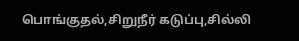பொங்குதல்,சிறுநீர் கடுப்பு,சில்லி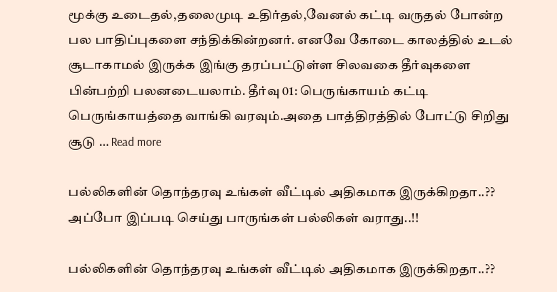மூக்கு உடைதல்,தலைமுடி உதிர்தல்,வேனல் கட்டி வருதல் போன்ற பல பாதிப்புகளை சந்திக்கின்றனர். எனவே கோடை காலத்தில் உடல் சூடாகாமல் இருக்க இங்கு தரப்பட்டுள்ள சிலவகை தீர்வுகளை பின்பற்றி பலனடையலாம். தீர்வு 01: பெருங்காயம் கட்டி பெருங்காயத்தை வாங்கி வரவும்.அதை பாத்திரத்தில் போட்டு சிறிது சூடு … Read more

பல்லிகளின் தொந்தரவு உங்கள் வீட்டில் அதிகமாக இருக்கிறதா..?? அப்போ இப்படி செய்து பாருங்கள் பல்லிகள் வராது..!!

பல்லிகளின் தொந்தரவு உங்கள் வீட்டில் அதிகமாக இருக்கிறதா..??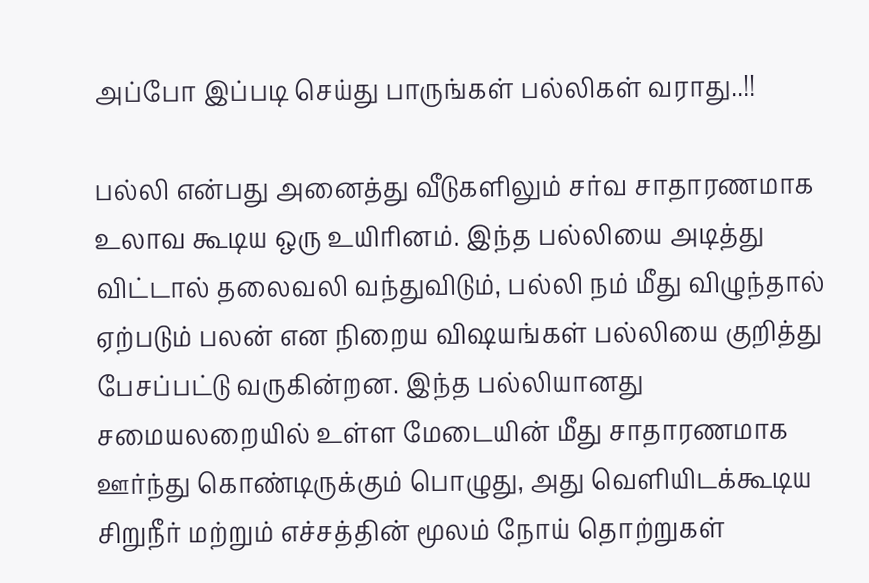அப்போ இப்படி செய்து பாருங்கள் பல்லிகள் வராது..!!

பல்லி என்பது அனைத்து வீடுகளிலும் சர்வ சாதாரணமாக உலாவ கூடிய ஒரு உயிரினம். இந்த பல்லியை அடித்து விட்டால் தலைவலி வந்துவிடும், பல்லி நம் மீது விழுந்தால் ஏற்படும் பலன் என நிறைய விஷயங்கள் பல்லியை குறித்து பேசப்பட்டு வருகின்றன. இந்த பல்லியானது சமையலறையில் உள்ள மேடையின் மீது சாதாரணமாக ஊர்ந்து கொண்டிருக்கும் பொழுது, அது வெளியிடக்கூடிய சிறுநீர் மற்றும் எச்சத்தின் மூலம் நோய் தொற்றுகள்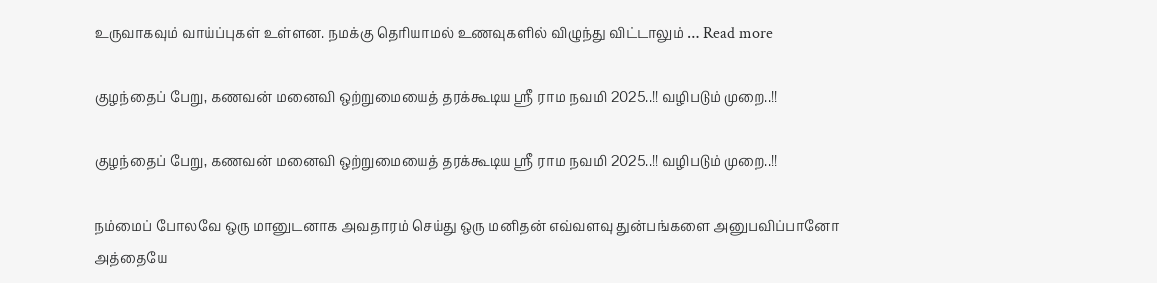உருவாகவும் வாய்ப்புகள் உள்ளன. நமக்கு தெரியாமல் உணவுகளில் விழுந்து விட்டாலும் … Read more

குழந்தைப் பேறு, கணவன் மனைவி ஒற்றுமையைத் தரக்கூடிய ஸ்ரீ ராம நவமி 2025..!! வழிபடும் முறை..!!

குழந்தைப் பேறு, கணவன் மனைவி ஒற்றுமையைத் தரக்கூடிய ஸ்ரீ ராம நவமி 2025..!! வழிபடும் முறை..!!

நம்மைப் போலவே ஒரு மானுடனாக அவதாரம் செய்து ஒரு மனிதன் எவ்வளவு துன்பங்களை அனுபவிப்பானோ அத்தையே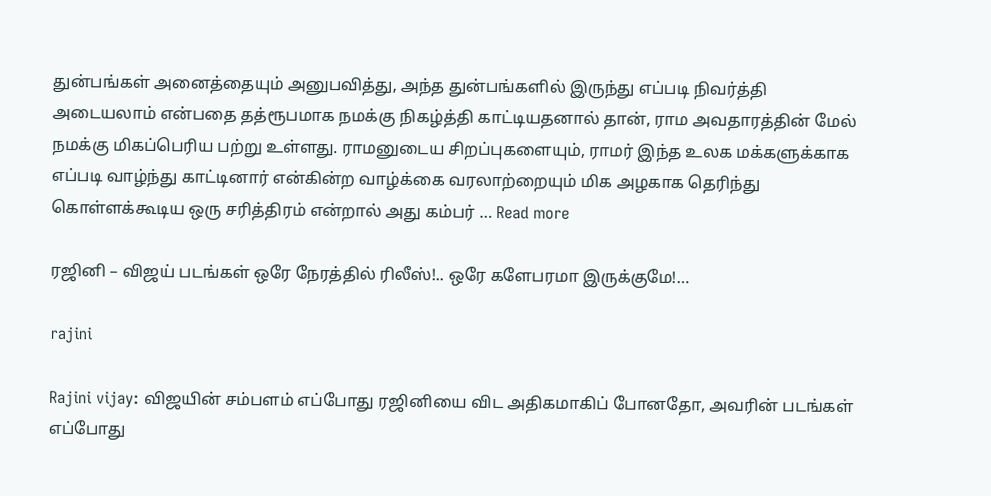துன்பங்கள் அனைத்தையும் அனுபவித்து, அந்த துன்பங்களில் இருந்து எப்படி நிவர்த்தி அடையலாம் என்பதை தத்ரூபமாக நமக்கு நிகழ்த்தி காட்டியதனால் தான், ராம அவதாரத்தின் மேல் நமக்கு மிகப்பெரிய பற்று உள்ளது. ராமனுடைய சிறப்புகளையும், ராமர் இந்த உலக மக்களுக்காக எப்படி வாழ்ந்து காட்டினார் என்கின்ற வாழ்க்கை வரலாற்றையும் மிக அழகாக தெரிந்து கொள்ளக்கூடிய ஒரு சரித்திரம் என்றால் அது கம்பர் … Read more

ரஜினி – விஜய் படங்கள் ஒரே நேரத்தில் ரிலீஸ்!.. ஒரே களேபரமா இருக்குமே!…

rajini

Rajini vijay: விஜயின் சம்பளம் எப்போது ரஜினியை விட அதிகமாகிப் போனதோ, அவரின் படங்கள் எப்போது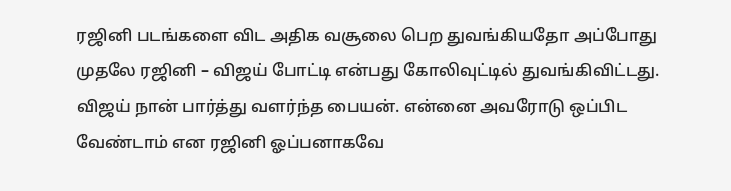ரஜினி படங்களை விட அதிக வசூலை பெற துவங்கியதோ அப்போது முதலே ரஜினி – விஜய் போட்டி என்பது கோலிவுட்டில் துவங்கிவிட்டது. விஜய் நான் பார்த்து வளர்ந்த பையன். என்னை அவரோடு ஒப்பிட வேண்டாம் என ரஜினி ஓப்பனாகவே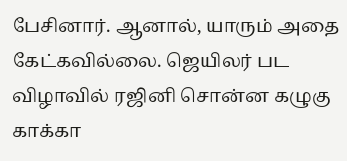பேசினார். ஆனால், யாரும் அதை கேட்கவில்லை. ஜெயிலர் பட விழாவில் ரஜினி சொன்ன கழுகு காக்கா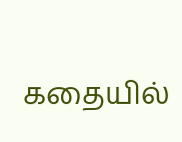கதையில்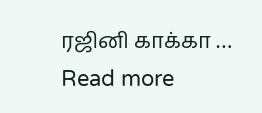ரஜினி காக்கா … Read more